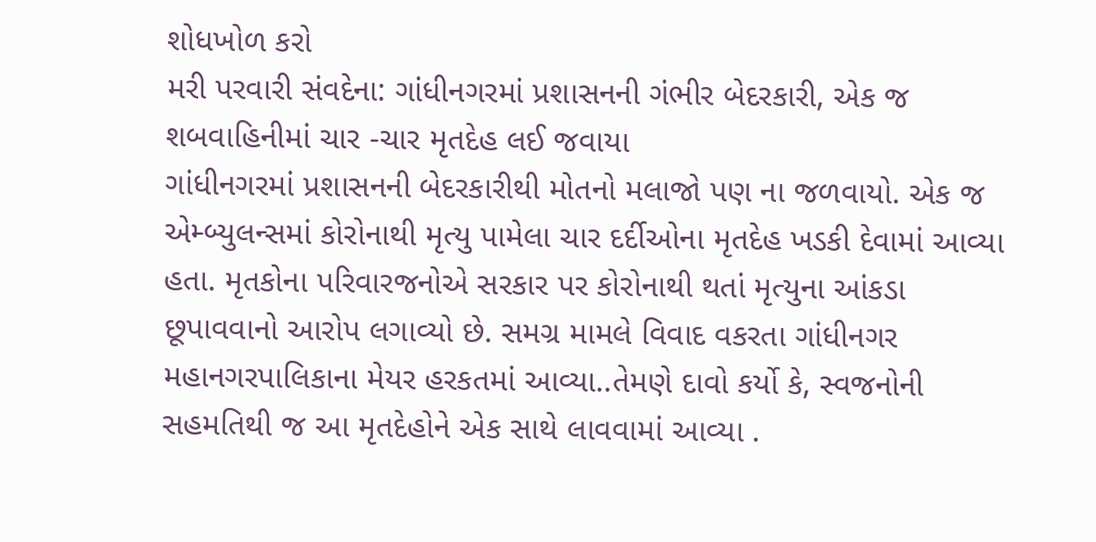શોધખોળ કરો
મરી પરવારી સંવદેના: ગાંધીનગરમાં પ્રશાસનની ગંભીર બેદરકારી, એક જ શબવાહિનીમાં ચાર -ચાર મૃતદેહ લઈ જવાયા
ગાંધીનગરમાં પ્રશાસનની બેદરકારીથી મોતનો મલાજો પણ ના જળવાયો. એક જ એમ્બ્યુલન્સમાં કોરોનાથી મૃત્યુ પામેલા ચાર દર્દીઓના મૃતદેહ ખડકી દેવામાં આવ્યા હતા. મૃતકોના પરિવારજનોએ સરકાર પર કોરોનાથી થતાં મૃત્યુના આંકડા છૂપાવવાનો આરોપ લગાવ્યો છે. સમગ્ર મામલે વિવાદ વકરતા ગાંધીનગર મહાનગરપાલિકાના મેયર હરકતમાં આવ્યા..તેમણે દાવો કર્યો કે, સ્વજનોની સહમતિથી જ આ મૃતદેહોને એક સાથે લાવવામાં આવ્યા .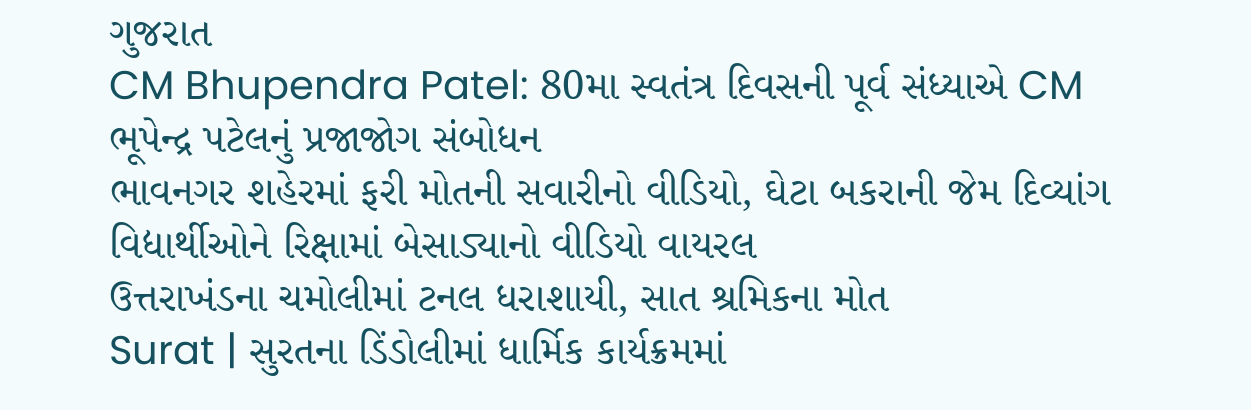ગુજરાત
CM Bhupendra Patel: 80મા સ્વતંત્ર દિવસની પૂર્વ સંધ્યાએ CM ભૂપેન્દ્ર પટેલનું પ્રજાજોગ સંબોધન
ભાવનગર શહેરમાં ફરી મોતની સવારીનો વીડિયો, ઘેટા બકરાની જેમ દિવ્યાંગ વિદ્યાર્થીઓને રિક્ષામાં બેસાડ્યાનો વીડિયો વાયરલ
ઉત્તરાખંડના ચમોલીમાં ટનલ ધરાશાયી, સાત શ્રમિકના મોત
Surat | સુરતના ડિંડોલીમાં ધાર્મિક કાર્યક્રમમાં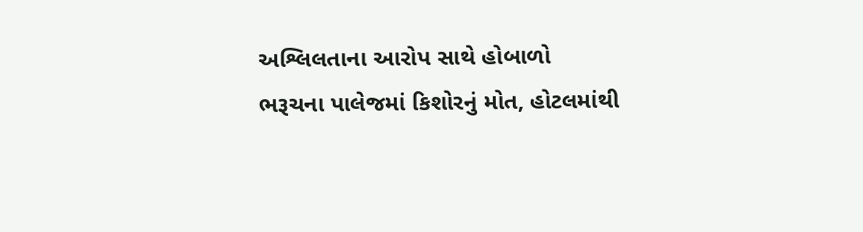અશ્લિલતાના આરોપ સાથે હોબાળો
ભરૂચના પાલેજમાં કિશોરનું મોત, હોટલમાંથી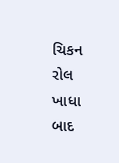ચિકન રોલ ખાધા બાદ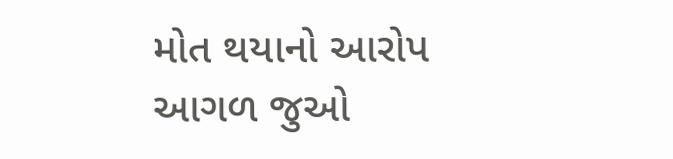મોત થયાનો આરોપ
આગળ જુઓ